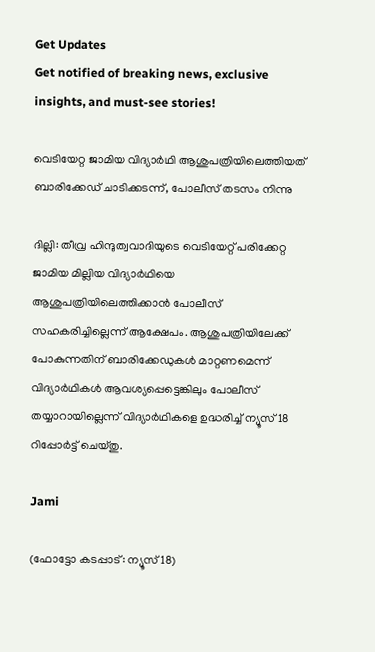Get Updates
Get notified of breaking news, exclusive insights, and must-see stories!

വെടിയേറ്റ ജാമിയ വിദ്യാര്‍ഥി ആശുപത്രിയിലെത്തിയത് ബാരിക്കേഡ് ചാടിക്കടന്ന്, പോലീസ് തടസം നിന്നു

ദില്ലി: തീവ്ര ഹിന്ദുത്വവാദിയുടെ വെടിയേറ്റ് പരിക്കേറ്റ ജാമിയ മില്ലിയ വിദ്യാര്‍ഥിയെ ആശുപത്രിയിലെത്തിക്കാന്‍ പോലീസ് സഹകരിച്ചില്ലെന്ന് ആക്ഷേപം. ആശുപത്രിയിലേക്ക് പോകുന്നതിന് ബാരിക്കേഡുകള്‍ മാറ്റണമെന്ന് വിദ്യാര്‍ഥികള്‍ ആവശ്യപ്പെട്ടെങ്കിലും പോലീസ് തയ്യാറായില്ലെന്ന് വിദ്യാര്‍ഥികളെ ഉദ്ധരിച്ച് ന്യൂസ് 18 റിപ്പോര്‍ട്ട് ചെയ്തു.

Jami

(ഫോട്ടോ കടപ്പാട്: ന്യൂസ് 18)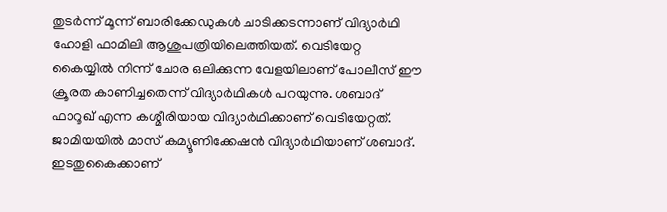തുടര്‍ന്ന് മൂന്ന് ബാരിക്കേഡുകള്‍ ചാടിക്കടന്നാണ് വിദ്യാര്‍ഥി ഹോളി ഫാമിലി ആശുപത്രിയിലെത്തിയത്. വെടിയേറ്റ കൈയ്യില്‍ നിന്ന് ചോര ഒലിക്കുന്ന വേളയിലാണ് പോലീസ് ഈ ക്രൂരത കാണിച്ചതെന്ന് വിദ്യാര്‍ഥികള്‍ പറയുന്നു. ശബാദ് ഫാറൂഖ് എന്ന കശ്മീരിയായ വിദ്യാര്‍ഥിക്കാണ് വെടിയേറ്റത്. ജാമിയയില്‍ മാസ് കമ്യൂണിക്കേഷന്‍ വിദ്യാര്‍ഥിയാണ് ശബാദ്. ഇടതുകൈക്കാണ്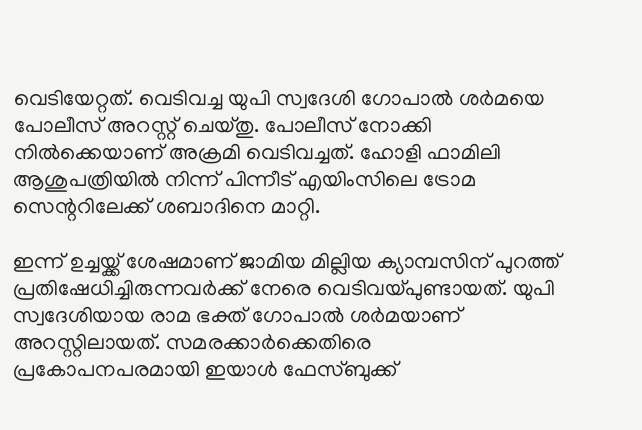വെടിയേറ്റത്. വെടിവച്ച യുപി സ്വദേശി ഗോപാല്‍ ശര്‍മയെ പോലീസ് അറസ്റ്റ് ചെയ്തു. പോലീസ് നോക്കി നില്‍ക്കെയാണ് അക്രമി വെടിവച്ചത്. ഹോളി ഫാമിലി ആശുപത്രിയില്‍ നിന്ന് പിന്നീട് എയിംസിലെ ട്രോമ സെന്ററിലേക്ക് ശബാദിനെ മാറ്റി.

ഇന്ന് ഉച്ചയ്ക്ക് ശേഷമാണ് ജാമിയ മില്ലിയ ക്യാമ്പസിന് പുറത്ത് പ്രതിഷേധിച്ചിരുന്നവര്‍ക്ക് നേരെ വെടിവയ്പുണ്ടായത്. യുപി സ്വദേശിയായ രാമ ഭക്ത് ഗോപാല്‍ ശര്‍മയാണ് അറസ്റ്റിലായത്. സമരക്കാര്‍ക്കെതിരെ പ്രകോപനപരമായി ഇയാള്‍ ഫേസ്ബുക്ക്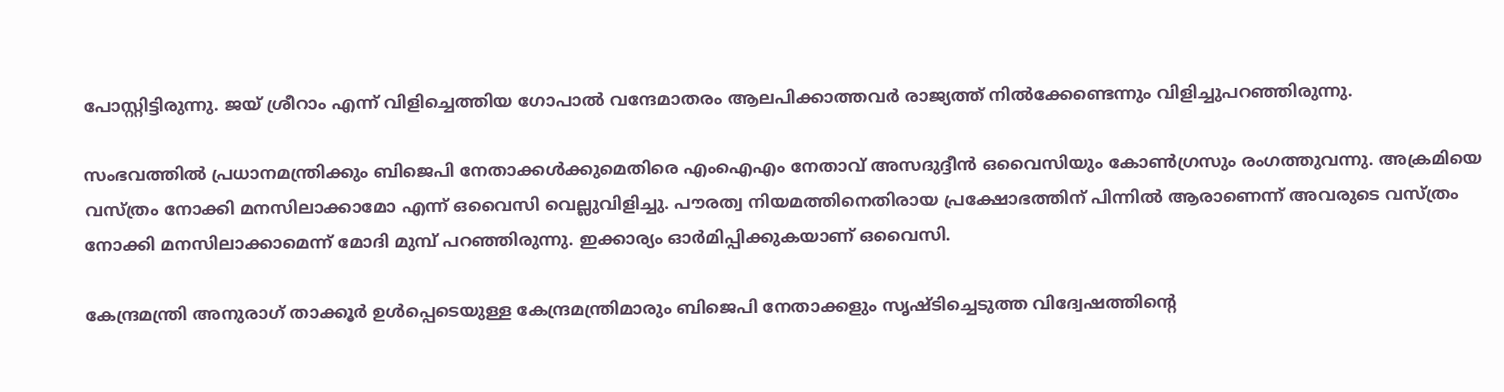പോസ്റ്റിട്ടിരുന്നു. ജയ് ശ്രീറാം എന്ന് വിളിച്ചെത്തിയ ഗോപാല്‍ വന്ദേമാതരം ആലപിക്കാത്തവര്‍ രാജ്യത്ത് നില്‍ക്കേണ്ടെന്നും വിളിച്ചുപറഞ്ഞിരുന്നു.

സംഭവത്തില്‍ പ്രധാനമന്ത്രിക്കും ബിജെപി നേതാക്കള്‍ക്കുമെതിരെ എംഐഎം നേതാവ് അസദുദ്ദീന്‍ ഒവൈസിയും കോണ്‍ഗ്രസും രംഗത്തുവന്നു. അക്രമിയെ വസ്ത്രം നോക്കി മനസിലാക്കാമോ എന്ന് ഒവൈസി വെല്ലുവിളിച്ചു. പൗരത്വ നിയമത്തിനെതിരായ പ്രക്ഷോഭത്തിന് പിന്നില്‍ ആരാണെന്ന് അവരുടെ വസ്ത്രം നോക്കി മനസിലാക്കാമെന്ന് മോദി മുമ്പ് പറഞ്ഞിരുന്നു. ഇക്കാര്യം ഓര്‍മിപ്പിക്കുകയാണ് ഒവൈസി.

കേന്ദ്രമന്ത്രി അനുരാഗ് താക്കൂര്‍ ഉള്‍പ്പെടെയുള്ള കേന്ദ്രമന്ത്രിമാരും ബിജെപി നേതാക്കളും സൃഷ്ടിച്ചെടുത്ത വിദ്വേഷത്തിന്റെ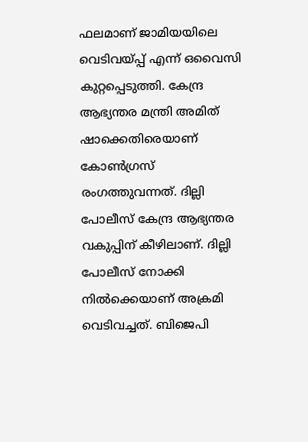ഫലമാണ് ജാമിയയിലെ വെടിവയ്പ്പ് എന്ന് ഒവൈസി കുറ്റപ്പെടുത്തി. കേന്ദ്ര ആഭ്യന്തര മന്ത്രി അമിത് ഷാക്കെതിരെയാണ് കോണ്‍ഗ്രസ് രംഗത്തുവന്നത്. ദില്ലി പോലീസ് കേന്ദ്ര ആഭ്യന്തര വകുപ്പിന് കീഴിലാണ്. ദില്ലി പോലീസ് നോക്കി നില്‍ക്കെയാണ് അക്രമി വെടിവച്ചത്. ബിജെപി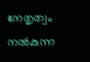നേതൃത്വം നല്‍കുന്ന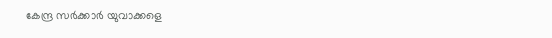കേന്ദ്ര സര്‍ക്കാര്‍ യുവാക്കളെ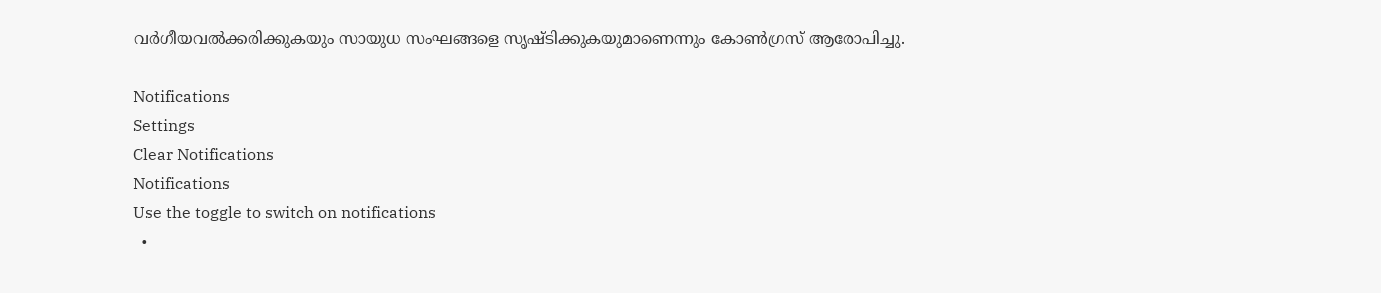വര്‍ഗീയവല്‍ക്കരിക്കുകയും സായുധ സംഘങ്ങളെ സൃഷ്ടിക്കുകയുമാണെന്നും കോണ്‍ഗ്രസ് ആരോപിച്ചു.

Notifications
Settings
Clear Notifications
Notifications
Use the toggle to switch on notifications
  •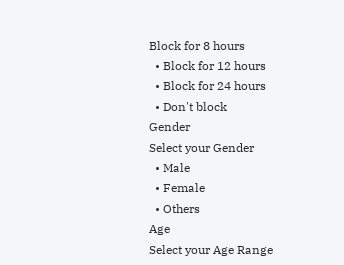Block for 8 hours
  • Block for 12 hours
  • Block for 24 hours
  • Don't block
Gender
Select your Gender
  • Male
  • Female
  • Others
Age
Select your Age Range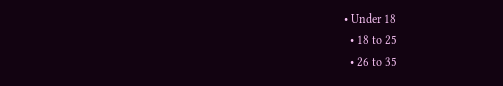• Under 18
  • 18 to 25
  • 26 to 35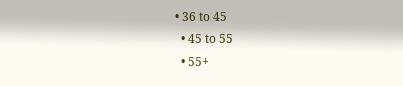• 36 to 45
  • 45 to 55
  • 55+